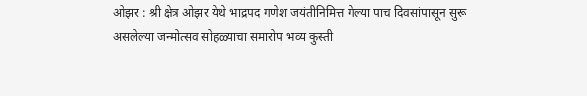ओझर : श्री क्षेत्र ओझर येथे भाद्रपद गणेश जयंतीनिमित्त गेल्या पाच दिवसांपासून सुरू असलेल्या जन्मोत्सव सोहळ्याचा समारोप भव्य कुस्ती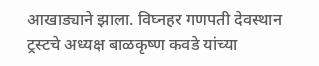आखाड्याने झाला. विघ्नहर गणपती देवस्थान ट्रस्टचे अध्यक्ष बाळकृष्ण कवडे यांच्या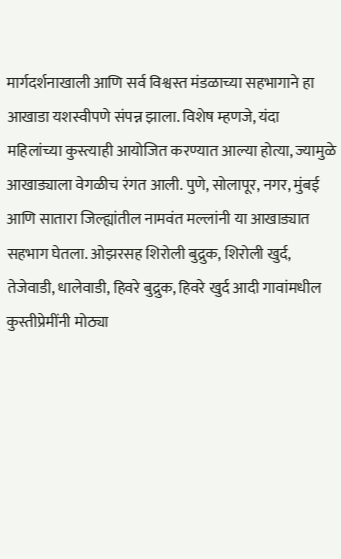मार्गदर्शनाखाली आणि सर्व विश्वस्त मंडळाच्या सहभागाने हा आखाडा यशस्वीपणे संपन्न झाला. विशेष म्हणजे, यंदा महिलांच्या कुस्त्याही आयोजित करण्यात आल्या होत्या, ज्यामुळे आखाड्याला वेगळीच रंगत आली. पुणे, सोलापूर, नगर, मुंबई आणि सातारा जिल्ह्यांतील नामवंत मल्लांनी या आखाड्यात सहभाग घेतला. ओझरसह शिरोली बुद्रुक, शिरोली खुर्द, तेजेवाडी, धालेवाडी, हिवरे बुद्रुक, हिवरे खुर्द आदी गावांमधील कुस्तीप्रेमींनी मोठ्या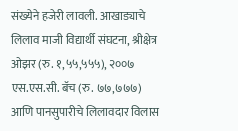संख्येने हजेरी लावली. आखाड्याचे लिलाव माजी विद्यार्थी संघटना, श्रीक्षेत्र ओझर (रु. १,५५,५५५), २००७ एस.एस.सी. बॅच (रु. ७७,७७७) आणि पानसुपारीचे लिलावदार विलास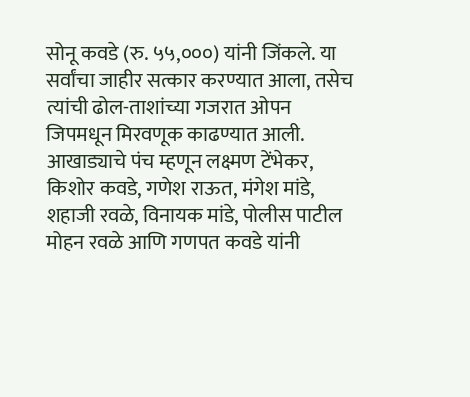सोनू कवडे (रु. ५५,०००) यांनी जिंकले. या सर्वांचा जाहीर सत्कार करण्यात आला, तसेच त्यांची ढोल-ताशांच्या गजरात ओपन जिपमधून मिरवणूक काढण्यात आली. आखाड्याचे पंच म्हणून लक्ष्मण टेंभेकर, किशोर कवडे, गणेश राऊत, मंगेश मांडे, शहाजी रवळे, विनायक मांडे, पोलीस पाटील मोहन रवळे आणि गणपत कवडे यांनी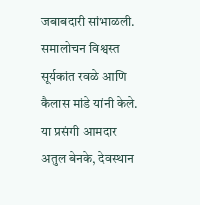जबाबदारी सांभाळली. समालोचन विश्वस्त सूर्यकांत रवळे आणि कैलास मांडे यांनी केले. या प्रसंगी आमदार अतुल बेनके, देवस्थान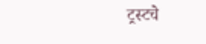ट्रस्टचे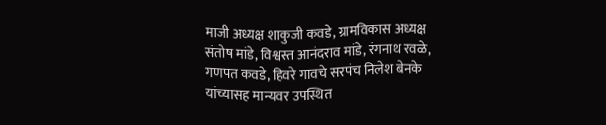माजी अध्यक्ष शाकुजी कवडे, ग्रामविकास अध्यक्ष संतोष मांडे, विश्वस्त आनंदराव मांडे, रंगनाथ रवळे, गणपत कवडे, हिवरे गावचे सरपंच निलेश बेनके यांच्यासह मान्यवर उपस्थित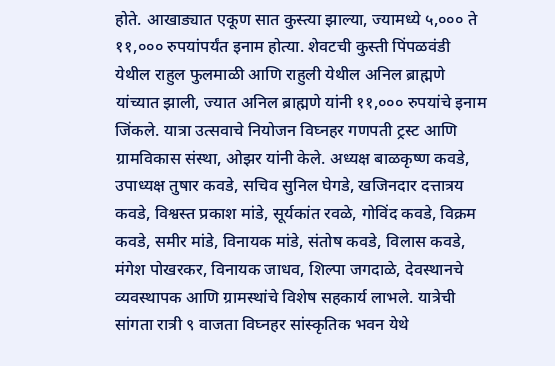होते. आखाड्यात एकूण सात कुस्त्या झाल्या, ज्यामध्ये ५,००० ते ११,००० रुपयांपर्यंत इनाम होत्या. शेवटची कुस्ती पिंपळवंडी येथील राहुल फुलमाळी आणि राहुली येथील अनिल ब्राह्मणे यांच्यात झाली, ज्यात अनिल ब्राह्मणे यांनी ११,००० रुपयांचे इनाम जिंकले. यात्रा उत्सवाचे नियोजन विघ्नहर गणपती ट्रस्ट आणि ग्रामविकास संस्था, ओझर यांनी केले. अध्यक्ष बाळकृष्ण कवडे, उपाध्यक्ष तुषार कवडे, सचिव सुनिल घेगडे, खजिनदार दत्तात्रय कवडे, विश्वस्त प्रकाश मांडे, सूर्यकांत रवळे, गोविंद कवडे, विक्रम कवडे, समीर मांडे, विनायक मांडे, संतोष कवडे, विलास कवडे, मंगेश पोखरकर, विनायक जाधव, शिल्पा जगदाळे, देवस्थानचे व्यवस्थापक आणि ग्रामस्थांचे विशेष सहकार्य लाभले. यात्रेची सांगता रात्री ९ वाजता विघ्नहर सांस्कृतिक भवन येथे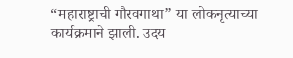“महाराष्ट्राची गौरवगाथा” या लोकनृत्याच्या कार्यक्रमाने झाली. उदय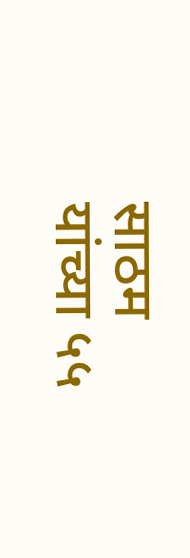साठम यांच्या ५५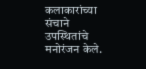कलाकारांच्या संचाने उपस्थितांचे मनोरंजन केले.